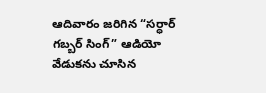ఆదివారం జరిగిన “సర్ధార్ గబ్బర్ సింగ్” ఆడియో వేడుకను చూసిన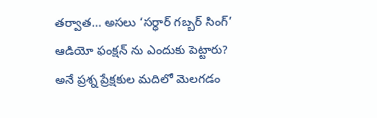తర్వాత… అసలు ‘సర్ధార్ గబ్బర్ సింగ్’ ఆడియో ఫంక్షన్ ను ఎందుకు పెట్టారు? అనే ప్రశ్న ప్రేక్షకుల మదిలో మెలగడం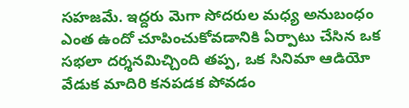సహజమే. ఇద్దరు మెగా సోదరుల మధ్య అనుబంధం ఎంత ఉందో చూపించుకోవడానికి ఏర్పాటు చేసిన ఒక సభలా దర్శనమిచ్చింది తప్ప, ఒక సినిమా ఆడియో వేడుక మాదిరి కనపడక పోవడం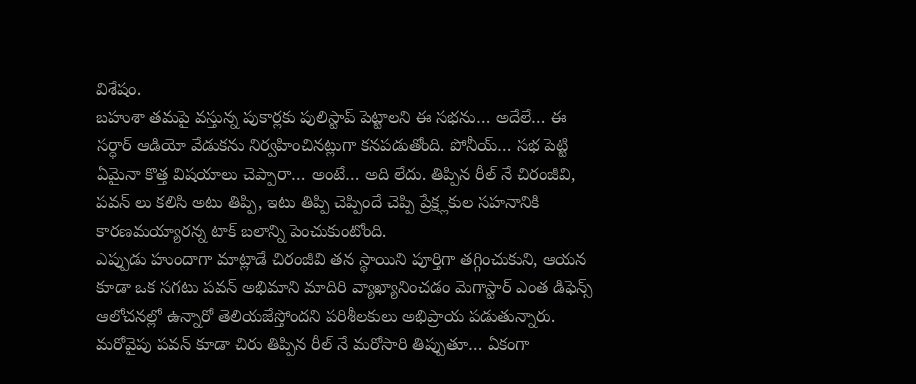విశేషం.
బహుశా తమపై వస్తున్న పుకార్లకు పులిస్టాప్ పెట్టాలని ఈ సభను… అదేలే… ఈ సర్ధార్ ఆడియో వేడుకను నిర్వహించినట్లుగా కనపడుతోంది. పోనీయ్… సభ పెట్టి ఏమైనా కొత్త విషయాలు చెప్పారా… అంటే… అది లేదు. తిప్పిన రీల్ నే చిరంజీవి, పవన్ లు కలిసి అటు తిప్పి, ఇటు తిప్పి చెప్పిందే చెప్పి ప్రేక్ష్లకుల సహనానికి కారణమయ్యారన్న టాక్ బలాన్ని పెంచుకుంటోంది.
ఎప్పుడు హుందాగా మాట్లాడే చిరంజీవి తన స్థాయిని పూర్తిగా తగ్గించుకుని, ఆయన కూడా ఒక సగటు పవన్ అభిమాని మాదిరి వ్యాఖ్యానించడం మెగాస్టార్ ఎంత డిఫెన్స్ ఆలోచనల్లో ఉన్నారో తెలియజేస్తోందని పరిశీలకులు అభిప్రాయ పడుతున్నారు. మరోవైపు పవన్ కూడా చిరు తిప్పిన రీల్ నే మరోసారి తిప్పుతూ… ఏకంగా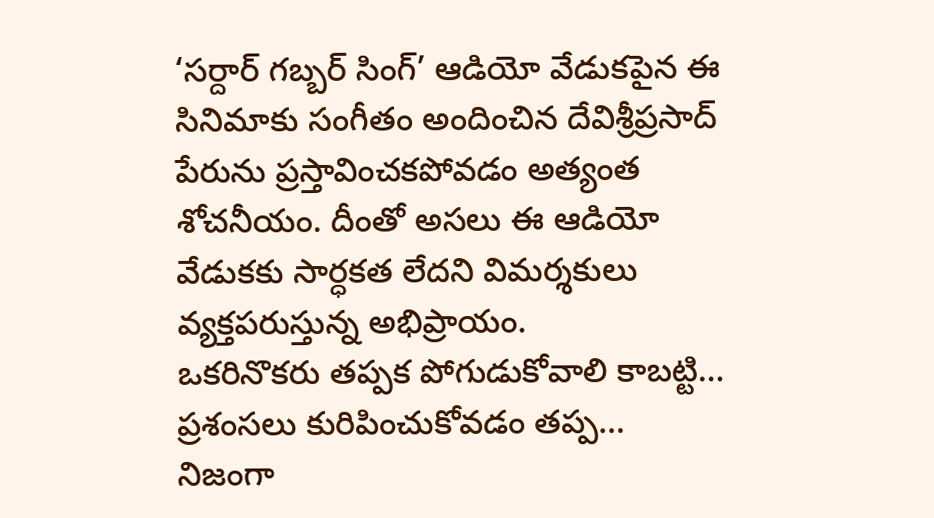‘సర్దార్ గబ్బర్ సింగ్’ ఆడియో వేడుకపైన ఈ సినిమాకు సంగీతం అందించిన దేవిశ్రీప్రసాద్ పేరును ప్రస్తావించకపోవడం అత్యంత శోచనీయం. దీంతో అసలు ఈ ఆడియో వేడుకకు సార్ధకత లేదని విమర్శకులు వ్యక్తపరుస్తున్న అభిప్రాయం.
ఒకరినొకరు తప్పక పోగుడుకోవాలి కాబట్టి… ప్రశంసలు కురిపించుకోవడం తప్ప… నిజంగా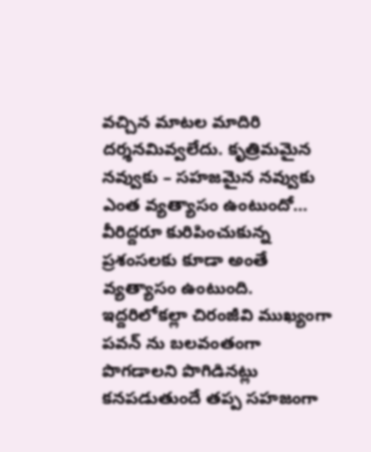వచ్చిన మాటల మాదిరి దర్శనమివ్వలేదు. కృత్రిమమైన నవ్వుకు – సహజమైన నవ్వుకు ఎంత వ్యత్యాసం ఉంటుందో… వీరిద్దరూ కురిపించుకున్న ప్రశంసలకు కూడా అంతే వ్యత్యాసం ఉంటుంది. ఇద్దరిలోకల్లా చిరంజీవి ముఖ్యంగా పవన్ ను బలవంతంగా పొగడాలని పొగిడినట్లు కనపడుతుందే తప్ప సహజంగా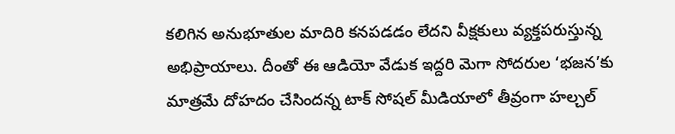కలిగిన అనుభూతుల మాదిరి కనపడడం లేదని వీక్షకులు వ్యక్తపరుస్తున్న అభిప్రాయాలు. దీంతో ఈ ఆడియో వేడుక ఇద్దరి మెగా సోదరుల ‘భజన’కు మాత్రమే దోహదం చేసిందన్న టాక్ సోషల్ మీడియాలో తీవ్రంగా హల్చల్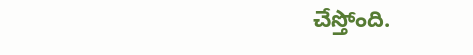చేస్తోంది.